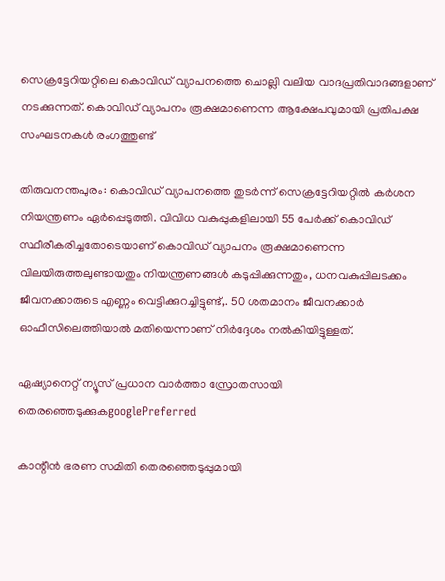സെക്രട്ടേറിയറ്റിലെ കൊവിഡ് വ്യാപനത്തെ ചൊല്ലി വലിയ വാദപ്രതിവാദങ്ങളാണ് നടക്കുന്നത്. കൊവിഡ് വ്യാപനം രൂക്ഷമാണെന്ന ആക്ഷേപവുമായി പ്രതിപക്ഷ സംഘടനകൾ രംഗത്തുണ്ട്

തിരുവനന്തപുരം: കൊവിഡ് വ്യാപനത്തെ തുടര്‍ന്ന് സെക്രട്ടേറിയറ്റിൽ കര്‍ശന നിയന്ത്രണം ഏര്‍പ്പെടുത്തി. വിവിധ വകുപ്പുകളിലായി 55 പേര്‍ക്ക് കൊവിഡ് സ്ഥീരീകരിച്ചതോടെയാണ് കൊവിഡ് വ്യാപനം രൂക്ഷമാണെന്ന വിലയിരുത്തലുണ്ടായതും നിയന്ത്രണങ്ങൾ കടുപ്പിക്കുന്നതും, ധനവകുപ്പിലടക്കം ജീവനക്കാരുടെ എണ്ണം വെട്ടിക്കുറച്ചിട്ടുണ്ട്,. 50 ശതമാനം ജീവനക്കാര്‍ ഓഫീസിലെത്തിയാൽ മതിയെന്നാണ് നിര്‍ദ്ദേശം നൽകിയിട്ടുള്ളത്.

ഏഷ്യാനെറ്റ് ന്യൂസ് പ്രധാന വാർത്താ സ്രോതസായി തെരഞ്ഞെടുക്കുകgooglePreferred

കാന്റീൻ ഭരണ സമിതി തെരഞ്ഞെടുപ്പുമായി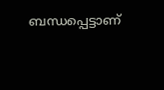ബന്ധപ്പെട്ടാണ്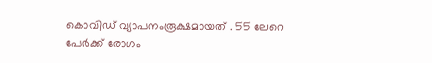കൊവിഡ് വ്യാപനംരൂക്ഷമായത് . 55 ലേറെ പേര്‍ക്ക് രോഗം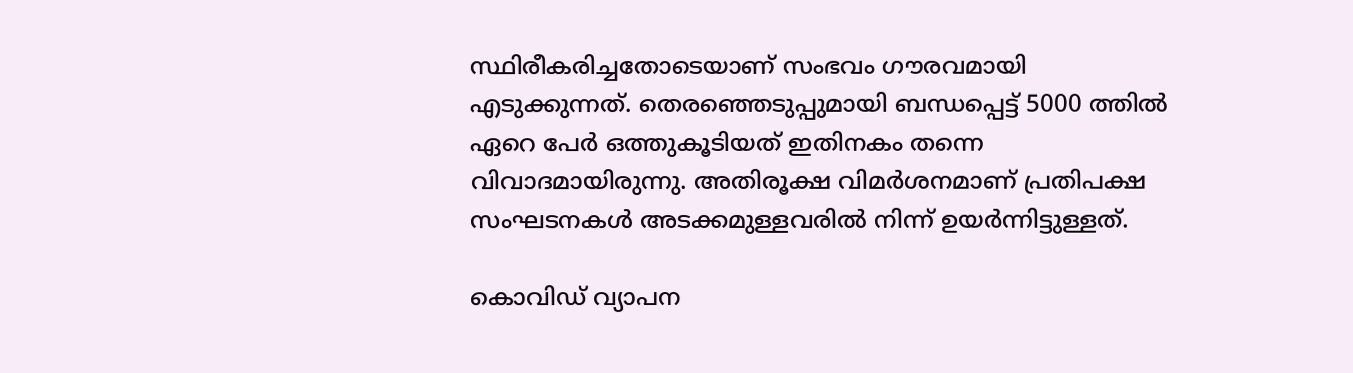സ്ഥിരീകരിച്ചതോടെയാണ് സംഭവം ഗൗരവമായി എടുക്കുന്നത്. തെരഞ്ഞെടുപ്പുമായി ബന്ധപ്പെട്ട് 5000 ത്തിൽ ഏറെ പേര്‍ ഒത്തുകൂടിയത് ഇതിനകം തന്നെ വിവാദമായിരുന്നു. അതിരൂക്ഷ വിമര്‍ശനമാണ് പ്രതിപക്ഷ സംഘടനകൾ അടക്കമുള്ളവരിൽ നിന്ന് ഉയര്‍ന്നിട്ടുള്ളത്.

കൊവിഡ് വ്യാപന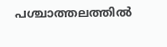പശ്ചാത്തലത്തിൽ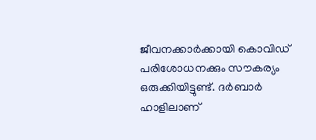ജീവനക്കാര്‍ക്കായി കൊവിഡ് പരിശോധനക്കും സൗകര്യം ഒരുക്കിയിട്ടുണ്ട്. ദര്‍ബാര്‍ ഹാളിലാണ്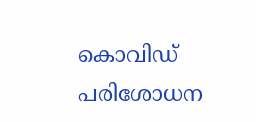കൊവിഡ് പരിശോധന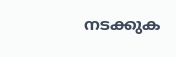നടക്കുക